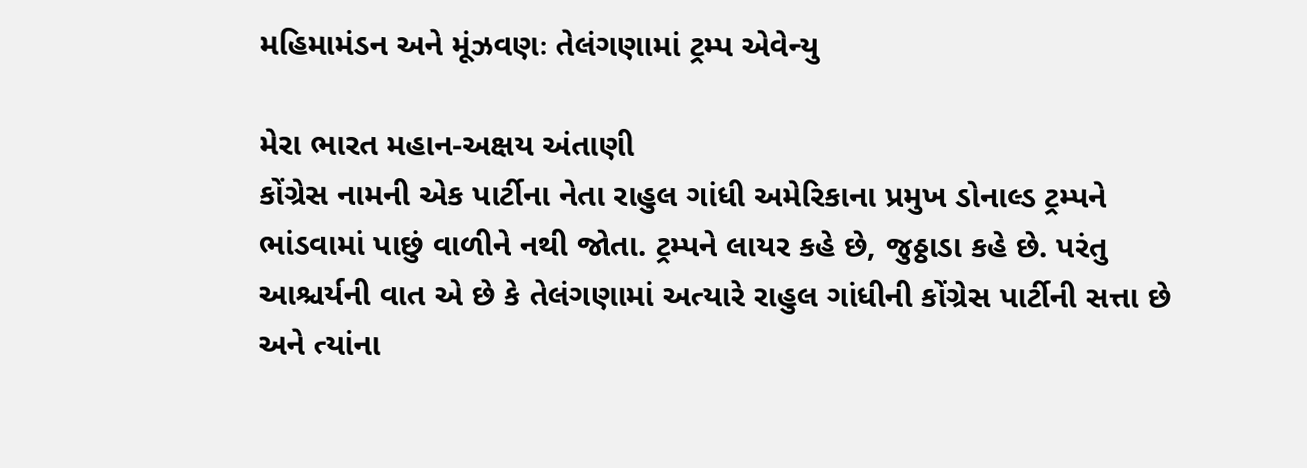મહિમામંડન અને મૂંઝવણઃ તેલંગણામાં ટ્રમ્પ એવેન્યુ

મેરા ભારત મહાન-અક્ષય અંતાણી
કોંગ્રેસ નામની એક પાર્ટીના નેતા રાહુલ ગાંધી અમેરિકાના પ્રમુખ ડોનાલ્ડ ટ્રમ્પને ભાંડવામાં પાછું વાળીને નથી જોતા. ટ્રમ્પને લાયર કહે છે, જુઠ્ઠાડા કહે છે. પરંતુ આશ્ચર્યની વાત એ છે કે તેલંગણામાં અત્યારે રાહુલ ગાંધીની કોંગ્રેસ પાર્ટીની સત્તા છે અને ત્યાંના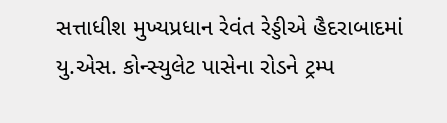સત્તાધીશ મુખ્યપ્રધાન રેવંત રેડ્ડીએ હૈદરાબાદમાં યુ.એસ. કોન્સ્યુલેટ પાસેના રોડને ટ્રમ્પ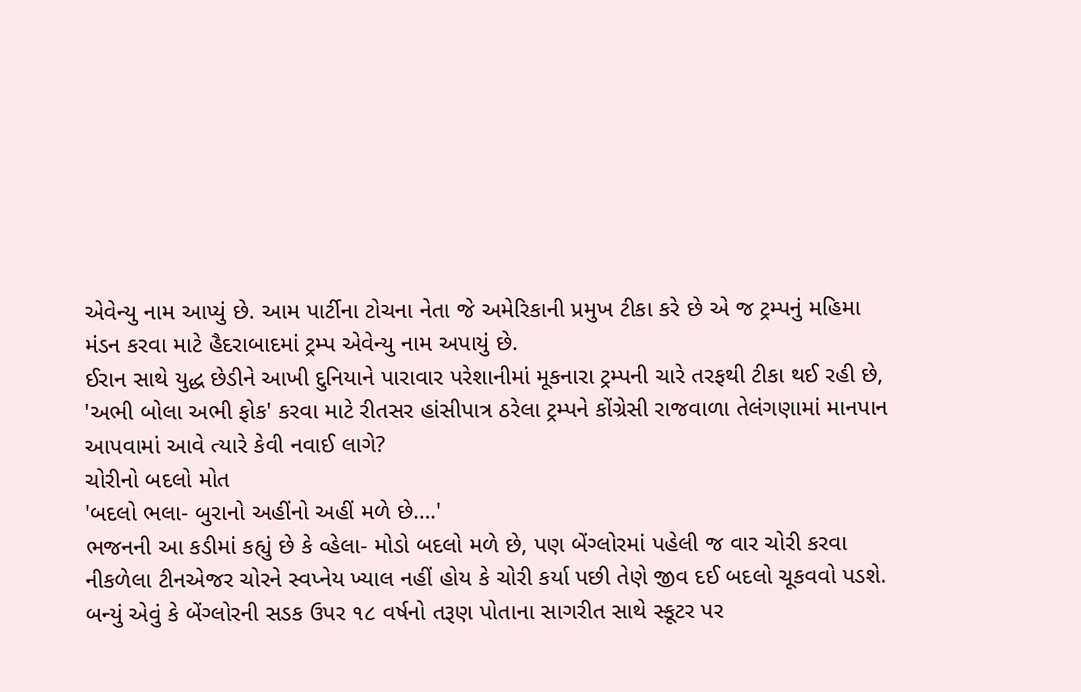એવેન્યુ નામ આપ્યું છે. આમ પાર્ટીના ટોચના નેતા જે અમેરિકાની પ્રમુખ ટીકા કરે છે એ જ ટ્રમ્પનું મહિમા મંડન કરવા માટે હૈદરાબાદમાં ટ્રમ્પ એવેન્યુ નામ અપાયું છે.
ઈરાન સાથે યુદ્ધ છેડીને આખી દુનિયાને પારાવાર પરેશાનીમાં મૂકનારા ટ્રમ્પની ચારે તરફથી ટીકા થઈ રહી છે, 'અભી બોલા અભી ફોક' કરવા માટે રીતસર હાંસીપાત્ર ઠરેલા ટ્રમ્પને કોંગ્રેસી રાજવાળા તેલંગણામાં માનપાન આપવામાં આવે ત્યારે કેવી નવાઈ લાગે?
ચોરીનો બદલો મોત
'બદલો ભલા- બુરાનો અહીંનો અહીં મળે છે….'
ભજનની આ કડીમાં કહ્યું છે કે વ્હેલા- મોડો બદલો મળે છે, પણ બેંગ્લોરમાં પહેલી જ વાર ચોરી કરવા નીકળેલા ટીનએજર ચોરને સ્વપ્નેય ખ્યાલ નહીં હોય કે ચોરી કર્યા પછી તેણે જીવ દઈ બદલો ચૂકવવો પડશે.
બન્યું એવું કે બેંગ્લોરની સડક ઉપર ૧૮ વર્ષનો તરૂણ પોતાના સાગરીત સાથે સ્કૂટર પર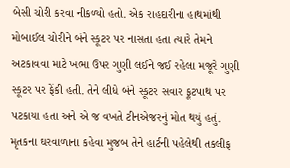બેસી ચોરી કરવા નીકળ્યો હતો. એક રાહદારીના હાથમાંથી મોબાઈલ ચોરીને બંને સ્કૂટર પર નાસતા હતા ત્યારે તેમને અટકાવવા માટે ખભા ઉપર ગુણી લઈને જઈ રહેલા મજૂરે ગુણી સ્કૂટર પર ફેંકી હતી. તેને લીધે બંને સ્કૂટર સવાર ફૂટપાથ પર પટકાયા હતા અને એ જ વખતે ટીનએજરનું મોત થયું હતું. મૃતકના ઘરવાળાના કહેવા મુજબ તેને હાર્ટની પહેલેથી તકલીફ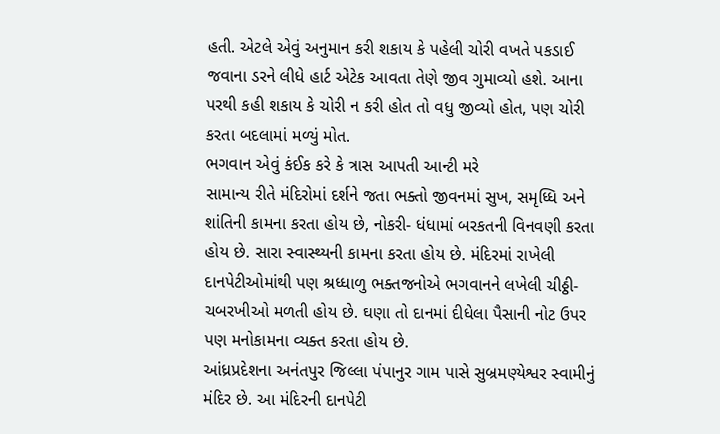હતી. એટલે એવું અનુમાન કરી શકાય કે પહેલી ચોરી વખતે પકડાઈ જવાના ડરને લીધે હાર્ટ એટેક આવતા તેણે જીવ ગુમાવ્યો હશે. આના પરથી કહી શકાય કે ચોરી ન કરી હોત તો વધુ જીવ્યો હોત, પણ ચોરી કરતા બદલામાં મળ્યું મોત.
ભગવાન એવું કંઈક કરે કે ત્રાસ આપતી આન્ટી મરે
સામાન્ય રીતે મંદિરોમાં દર્શને જતા ભક્તો જીવનમાં સુખ, સમૃધ્ધિ અને શાંતિની કામના કરતા હોય છે, નોકરી- ધંધામાં બરકતની વિનવણી કરતા હોય છે. સારા સ્વાસ્થ્યની કામના કરતા હોય છે. મંદિરમાં રાખેલી દાનપેટીઓમાંથી પણ શ્રધ્ધાળુ ભક્તજનોએ ભગવાનને લખેલી ચીઠ્ઠી- ચબરખીઓ મળતી હોય છે. ઘણા તો દાનમાં દીધેલા પૈસાની નોટ ઉપર પણ મનોકામના વ્યક્ત કરતા હોય છે.
આંધ્રપ્રદેશના અનંતપુર જિલ્લા પંપાનુર ગામ પાસે સુબ્રમણ્યેશ્વર સ્વામીનું મંદિર છે. આ મંદિરની દાનપેટી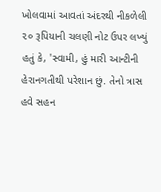ખોલવામાં આવતાં અંદરથી નીકળેલી ૨૦ રૂપિયાની ચલણી નોટ ઉપર લખ્યું હતું કે, 'સ્વામી, હું મારી આન્ટીની હેરાનગતીથી પરેશાન છું. તેનો ત્રાસ હવે સહન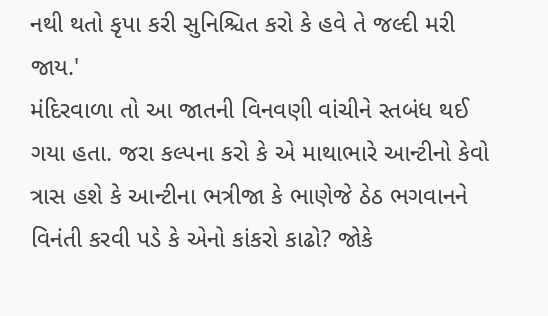નથી થતો કૃપા કરી સુનિશ્ચિત કરો કે હવે તે જલ્દી મરી જાય.'
મંદિરવાળા તો આ જાતની વિનવણી વાંચીને સ્તબંધ થઈ ગયા હતા. જરા કલ્પના કરો કે એ માથાભારે આન્ટીનો કેવો ત્રાસ હશે કે આન્ટીના ભત્રીજા કે ભાણેજે ઠેઠ ભગવાનને વિનંતી કરવી પડે કે એનો કાંકરો કાઢો? જોકે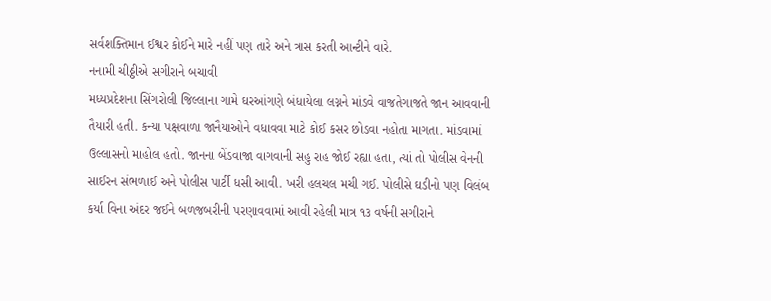સર્વશક્તિમાન ઈશ્વર કોઈને મારે નહીં પણ તારે અને ત્રાસ કરતી આન્ટીને વારે.
નનામી ચીઠ્ઠીએ સગીરાને બચાવી
મધ્યપ્રદેશના સિંગરોલી જિલ્લાના ગામે ઘરઆંગણે બંધાયેલા લગ્નને માંડવે વાજતેગાજતે જાન આવવાની તૈયારી હતી. કન્યા પક્ષવાળા જાનૈયાઓને વધાવવા માટે કોઈ કસર છોડવા નહોતા માગતા. માંડવામાં ઉલ્લાસનો માહોલ હતો. જાનના બેંડવાજા વાગવાની સહુ રાહ જોઈ રહ્યા હતા, ત્યાં તો પોલીસ વેનની સાઈરન સંભળાઈ અને પોલીસ પાર્ટી ધસી આવી. ખરી હલચલ મચી ગઈ. પોલીસે ઘડીનો પણ વિલંબ કર્યા વિના અંદર જઈને બળજબરીની પરણાવવામાં આવી રહેલી માત્ર ૧૩ વર્ષની સગીરાને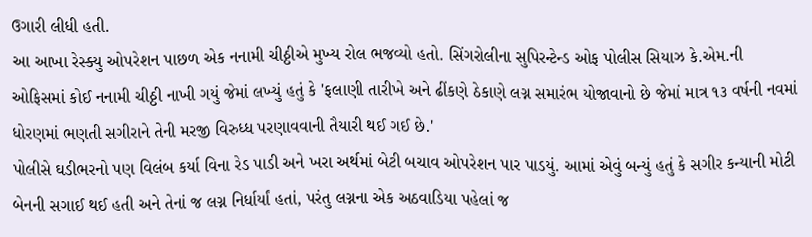ઉગારી લીધી હતી.
આ આખા રેસ્ક્યુ ઓપરેશન પાછળ એક નનામી ચીઠ્ઠીએ મુખ્ય રોલ ભજવ્યો હતો. સિંગરોલીના સુપિરન્ટેન્ડ ઓફ પોલીસ સિયાઝ કે.એમ.ની ઓફિસમાં કોઈ નનામી ચીઠ્ઠી નાખી ગયું જેમાં લખ્યું હતું કે 'ફલાણી તારીખે અને ઢીંકણે ઠેકાણે લગ્ન સમારંભ યોજાવાનો છે જેમાં માત્ર ૧૩ વર્ષની નવમાં ધોરણમાં ભણતી સગીરાને તેની મરજી વિરુધ્ધ પરણાવવાની તૈયારી થઈ ગઈ છે.'
પોલીસે ઘડીભરનો પણ વિલંબ કર્યા વિના રેડ પાડી અને ખરા અર્થમાં બેટી બચાવ ઓપરેશન પાર પાડયું. આમાં એવું બન્યું હતું કે સગીર કન્યાની મોટી બેનની સગાઈ થઈ હતી અને તેનાં જ લગ્ન નિર્ધાર્યાં હતાં, પરંતુ લગ્નના એક અઠવાડિયા પહેલાં જ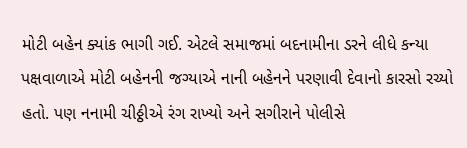મોટી બહેન ક્યાંક ભાગી ગઈ. એટલે સમાજમાં બદનામીના ડરને લીધે કન્યા પક્ષવાળાએ મોટી બહેનની જગ્યાએ નાની બહેનને પરણાવી દેવાનો કારસો રચ્યો હતો. પણ નનામી ચીઠ્ઠીએ રંગ રાખ્યો અને સગીરાને પોલીસે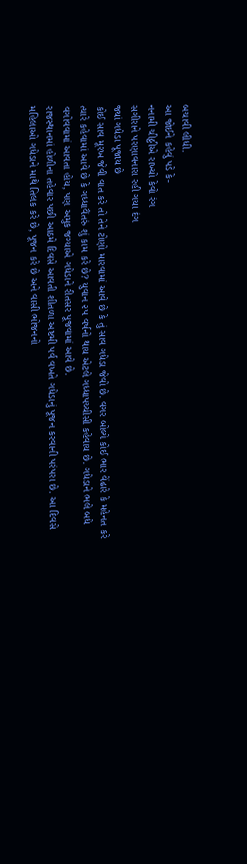બચાવી લીધી.
આ જોઈને કહેવું પડે કે-
નનામી ચીઠ્ઠીએ રાખ્યો કેવો રંગ
સગીરાને પરણાવનારા રહી ગયા દંગ
જ્યાં ગધેડા પૂજાય છે
કોઈ સાવ મૂરખ જેવી વાત કરે તો તેને ટોણો મારવામાં આવે છે કે તું સાવ ગધેડા જેવો છે. વગર બોલ્યે કોઈ ભાર વેંઢારે કે મહેનત કરે ત્યારે કહેવામાં આવે છે કે ગધ્ધાવૈંતરું શું કામ કરે છે? યુવાન ૨૫ વર્ષનો થાય એટલે ગધ્ધાપચ્ચીસી કહેવાય છે. ગધેડાને ભલે બધે વગોવવામાં આવતા હોય, પણ અમુક જગ્યાએ ગધેડાને રીતસર પૂજવામાં આવે છે.
રાજસ્થાનમાં હોળીના તહેવાર પછી આઠમે દિવસે આવતી શીતળા અષ્ટમી પર્વ વખતે ગધેડાનું પૂજન કરવાની પરંપરા છે. આ દિવસે મહિલાઓ ગધેડાને માથે તિલક કરે છે, પૂજન કરે છે અને વાસી ભોજનનો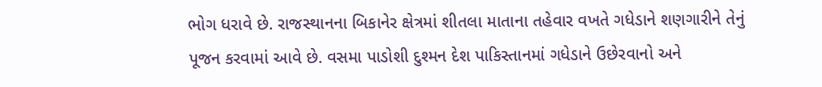ભોગ ધરાવે છે. રાજસ્થાનના બિકાનેર ક્ષેત્રમાં શીતલા માતાના તહેવાર વખતે ગધેડાને શણગારીને તેનું પૂજન કરવામાં આવે છે. વસમા પાડોશી દુશ્મન દેશ પાકિસ્તાનમાં ગધેડાને ઉછેરવાનો અને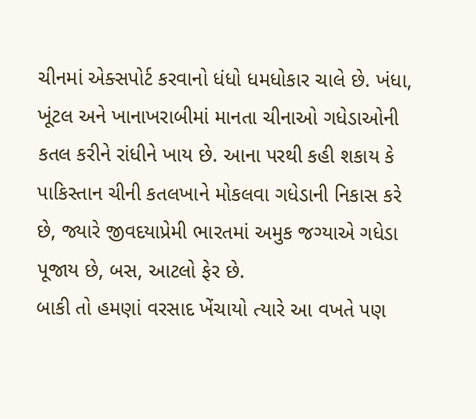ચીનમાં એક્સપોર્ટ કરવાનો ધંધો ધમધોકાર ચાલે છે. ખંધા, ખૂંટલ અને ખાનાખરાબીમાં માનતા ચીનાઓ ગધેડાઓની કતલ કરીને રાંધીને ખાય છે. આના પરથી કહી શકાય કે પાકિસ્તાન ચીની કતલખાને મોકલવા ગધેડાની નિકાસ કરે છે, જ્યારે જીવદયાપ્રેમી ભારતમાં અમુક જગ્યાએ ગધેડા પૂજાય છે, બસ, આટલો ફેર છે.
બાકી તો હમણાં વરસાદ ખેંચાયો ત્યારે આ વખતે પણ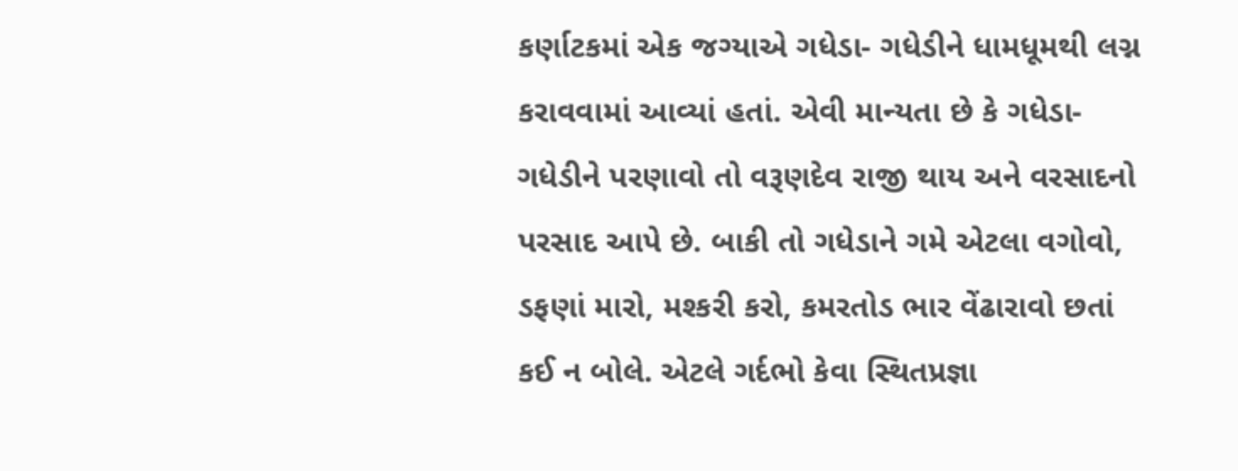કર્ણાટકમાં એક જગ્યાએ ગધેડા- ગધેડીને ધામધૂમથી લગ્ન કરાવવામાં આવ્યાં હતાં. એવી માન્યતા છે કે ગધેડા- ગધેડીને પરણાવો તો વરૂણદેવ રાજી થાય અને વરસાદનો પરસાદ આપે છે. બાકી તો ગધેડાને ગમે એટલા વગોવો, ડફણાં મારો, મશ્કરી કરો, કમરતોડ ભાર વેંઢારાવો છતાં કઈ ન બોલે. એટલે ગર્દભો કેવા સ્થિતપ્રજ્ઞા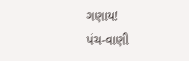ગણાય!
પંચ-વાણી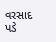વરસાદ પડે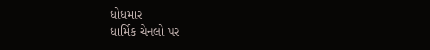ધોધમાર
ધાર્મિક ચેનલો પર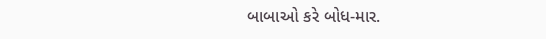બાબાઓ કરે બોધ-માર.